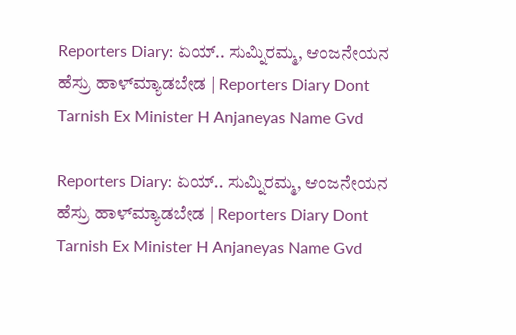Reporters Diary: ಏಯ್.. ಸುಮ್ನಿರಮ್ಮ, ಆಂಜನೇಯನ ಹೆಸ್ರು ಹಾಳ್‌ಮ್ಯಾಡಬೇಡ | Reporters Diary Dont Tarnish Ex Minister H Anjaneyas Name Gvd

Reporters Diary: ಏಯ್.. ಸುಮ್ನಿರಮ್ಮ, ಆಂಜನೇಯನ ಹೆಸ್ರು ಹಾಳ್‌ಮ್ಯಾಡಬೇಡ | Reporters Diary Dont Tarnish Ex Minister H Anjaneyas Name Gvd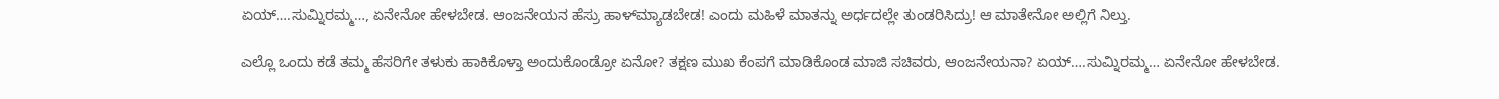ಏಯ್….ಸುಮ್ನಿರಮ್ಮ…, ಏನೇನೋ ಹೇಳಬೇಡ. ಆಂಜನೇಯನ ಹೆಸ್ರು ಹಾಳ್‌ಮ್ಯಾಡಬೇಡ! ಎಂದು ಮಹಿಳೆ ಮಾತನ್ನು ಅರ್ಧದಲ್ಲೇ ತುಂಡರಿಸಿದ್ರು! ಆ ಮಾತೇನೋ ಅಲ್ಲಿಗೆ ನಿಲ್ತು.

ಎಲ್ಲೊ ಒಂದು ಕಡೆ ತಮ್ಮ ಹೆಸರಿಗೇ ತಳುಕು ಹಾಕಿಕೊಳ್ತಾ ಅಂದುಕೊಂಡ್ರೋ ಏನೋ? ತಕ್ಷಣ ಮುಖ ಕೆಂಪಗೆ ಮಾಡಿಕೊಂಡ ಮಾಜಿ ಸಚಿವರು, ಆಂಜನೇಯನಾ? ಏಯ್….ಸುಮ್ನಿರಮ್ಮ… ಏನೇನೋ ಹೇಳಬೇಡ.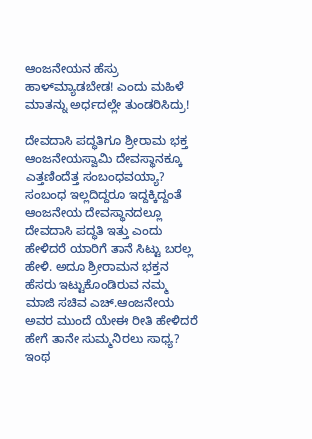ಆಂಜನೇಯನ ಹೆಸ್ರು ಹಾಳ್‌ಮ್ಯಾಡಬೇಡ! ಎಂದು ಮಹಿಳೆ ಮಾತನ್ನು ಅರ್ಧದಲ್ಲೇ ತುಂಡರಿಸಿದ್ರು!

ದೇವದಾಸಿ ಪದ್ಧತಿಗೂ ಶ್ರೀರಾಮ ಭಕ್ತ ಆಂಜನೇಯಸ್ವಾಮಿ ದೇವಸ್ಥಾನಕ್ಕೂ ಎತ್ತಣಿಂದೆತ್ತ ಸಂಬಂಧವಯ್ಯಾ? ಸಂಬಂಧ ಇಲ್ಲದಿದ್ದರೂ ಇದ್ದಕ್ಕಿದ್ದಂತೆ ಆಂಜನೇಯ ದೇವಸ್ಥಾನದಲ್ಲೂ ದೇವದಾಸಿ ಪದ್ಧತಿ ಇತ್ತು ಎಂದು ಹೇಳಿದರೆ ಯಾರಿಗೆ ತಾನೆ ಸಿಟ್ಟು ಬರಲ್ಲ ಹೇಳಿ. ಅದೂ ಶ್ರೀರಾಮನ ಭಕ್ತನ ಹೆಸರು ಇಟ್ಟುಕೊಂಡಿರುವ ನಮ್ಮ ಮಾಜಿ ಸಚಿವ ಎಚ್‌.ಆಂಜನೇಯ ಅವರ ಮುಂದೆ ಯೇಈ ರೀತಿ ಹೇಳಿದರೆ ಹೇಗೆ ತಾನೇ ಸುಮ್ಮನಿರಲು ಸಾಧ್ಯ? ಇಂಥ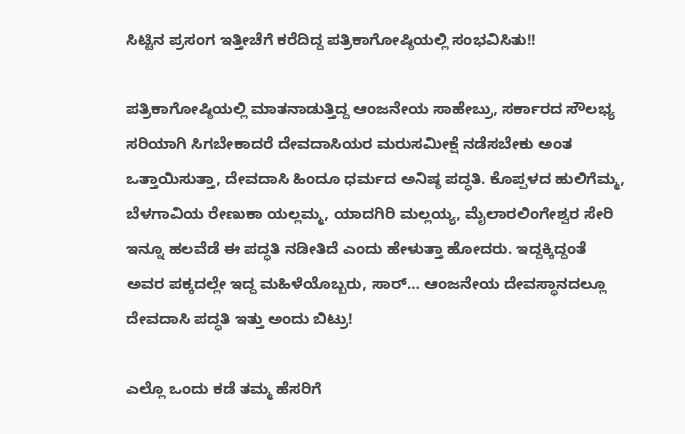ಸಿಟ್ಟಿನ ಪ್ರಸಂಗ ಇತ್ತೀಚೆಗೆ ಕರೆದಿದ್ದ ಪತ್ರಿಕಾಗೋಷ್ಠಿಯಲ್ಲಿ ಸಂಭವಿಸಿತು!!

ಪತ್ರಿಕಾಗೋಷ್ಠಿಯಲ್ಲಿ ಮಾತನಾಡುತ್ತಿದ್ದ ಆಂಜನೇಯ ಸಾಹೇಬ್ರು, ಸರ್ಕಾರದ ಸೌಲಭ್ಯ ಸರಿಯಾಗಿ ಸಿಗಬೇಕಾದರೆ ದೇವದಾಸಿಯರ ಮರುಸಮೀಕ್ಷೆ ನಡೆಸಬೇಕು ಅಂತ ಒತ್ತಾಯಿಸುತ್ತಾ, ದೇವದಾಸಿ ಹಿಂದೂ ಧರ್ಮದ ಅನಿಷ್ಠ ಪದ್ಧತಿ. ಕೊಪ್ಪಳದ ಹುಲಿಗೆಮ್ಮ, ಬೆಳಗಾವಿಯ ರೇಣುಕಾ ಯಲ್ಲಮ್ಮ, ಯಾದಗಿರಿ ಮಲ್ಲಯ್ಯ, ಮೈಲಾರಲಿಂಗೇಶ್ವರ ಸೇರಿ ಇನ್ನೂ ಹಲವೆಡೆ ಈ ಪದ್ಧತಿ ನಡೀತಿದೆ ಎಂದು ಹೇಳುತ್ತಾ ಹೋದರು. ಇದ್ದಕ್ಕಿದ್ದಂತೆ ಅವರ ಪಕ್ಕದಲ್ಲೇ ಇದ್ದ ಮಹಿಳೆಯೊಬ್ಬರು, ಸಾರ್‌… ಆಂಜನೇಯ ದೇವಸ್ಥಾನದಲ್ಲೂ ದೇವದಾಸಿ ಪದ್ಧತಿ ಇತ್ತು ಅಂದು ಬಿಟ್ರು!

ಎಲ್ಲೊ ಒಂದು ಕಡೆ ತಮ್ಮ ಹೆಸರಿಗೆ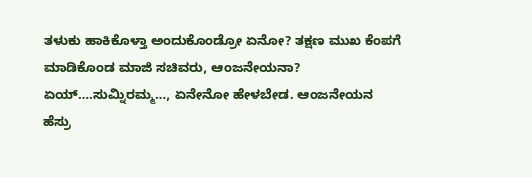ತಳುಕು ಹಾಕಿಕೊಳ್ತಾ ಅಂದುಕೊಂಡ್ರೋ ಏನೋ? ತಕ್ಷಣ ಮುಖ ಕೆಂಪಗೆ ಮಾಡಿಕೊಂಡ ಮಾಜಿ ಸಚಿವರು, ಆಂಜನೇಯನಾ? ಏಯ್….ಸುಮ್ನಿರಮ್ಮ…, ಏನೇನೋ ಹೇಳಬೇಡ. ಆಂಜನೇಯನ ಹೆಸ್ರು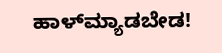ಹಾಳ್‌ಮ್ಯಾಡಬೇಡ!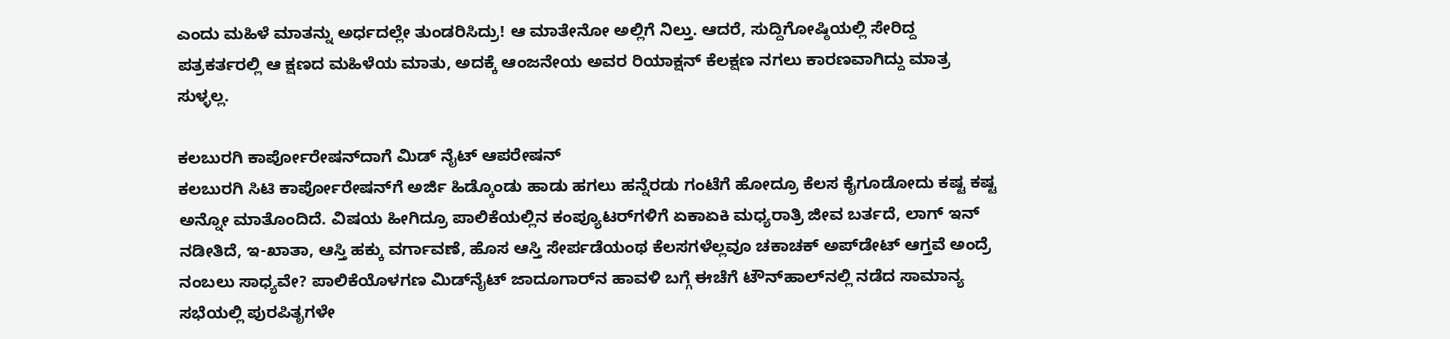ಎಂದು ಮಹಿಳೆ ಮಾತನ್ನು ಅರ್ಧದಲ್ಲೇ ತುಂಡರಿಸಿದ್ರು! ಆ ಮಾತೇನೋ ಅಲ್ಲಿಗೆ ನಿಲ್ತು. ಆದರೆ, ಸುದ್ದಿಗೋಷ್ಠಿಯಲ್ಲಿ ಸೇರಿದ್ದ ಪತ್ರಕರ್ತರಲ್ಲಿ ಆ ಕ್ಷಣದ ಮಹಿಳೆಯ ಮಾತು, ಅದಕ್ಕೆ ಆಂಜನೇಯ ಅವರ ರಿಯಾಕ್ಷನ್‌ ಕೆಲಕ್ಷಣ ನಗಲು ಕಾರಣವಾಗಿದ್ದು ಮಾತ್ರ ಸುಳ್ಳಲ್ಲ.

ಕಲಬುರಗಿ ಕಾರ್ಪೋರೇಷನ್‌ದಾಗೆ ಮಿಡ್‌ ನೈಟ್‌ ಆಪರೇಷನ್‌
ಕಲಬುರಗಿ ಸಿಟಿ ಕಾರ್ಪೋರೇಷನ್‌ಗೆ ಅರ್ಜಿ ಹಿಡ್ಕೊಂಡು ಹಾಡು ಹಗಲು ಹನ್ನೆರಡು ಗಂಟೆಗೆ ಹೋದ್ರೂ ಕೆಲಸ ಕೈಗೂಡೋದು ಕಷ್ಟ ಕಷ್ಟ ಅನ್ನೋ ಮಾತೊಂದಿದೆ. ವಿಷಯ ಹೀಗಿದ್ರೂ ಪಾಲಿಕೆಯಲ್ಲಿನ ಕಂಪ್ಯೂಟರ್‌ಗಳಿಗೆ ಏಕಾಏಕಿ ಮಧ್ಯರಾತ್ರಿ ಜೀವ ಬರ್ತದೆ, ಲಾಗ್ ಇನ್‌ ನಡೀತಿದೆ, ಇ-ಖಾತಾ, ಆಸ್ತಿ ಹಕ್ಕು ವರ್ಗಾವಣೆ, ಹೊಸ ಆಸ್ತಿ ಸೇರ್ಪಡೆಯಂಥ ಕೆಲಸಗಳೆಲ್ಲವೂ ಚಕಾಚಕ್‌ ಅಪ್‌ಡೇಟ್‌ ಆಗ್ತವೆ ಅಂದ್ರೆ ನಂಬಲು ಸಾಧ್ಯವೇ? ಪಾಲಿಕೆಯೊಳಗಣ ಮಿಡ್‌ನೈಟ್‌ ಜಾದೂಗಾರ್‌ನ ಹಾವಳಿ ಬಗ್ಗೆ ಈಚೆಗೆ ಟೌನ್‌ಹಾಲ್‌ನಲ್ಲಿ ನಡೆದ ಸಾಮಾನ್ಯ ಸಭೆಯಲ್ಲಿ ಪುರಪಿತೃಗಳೇ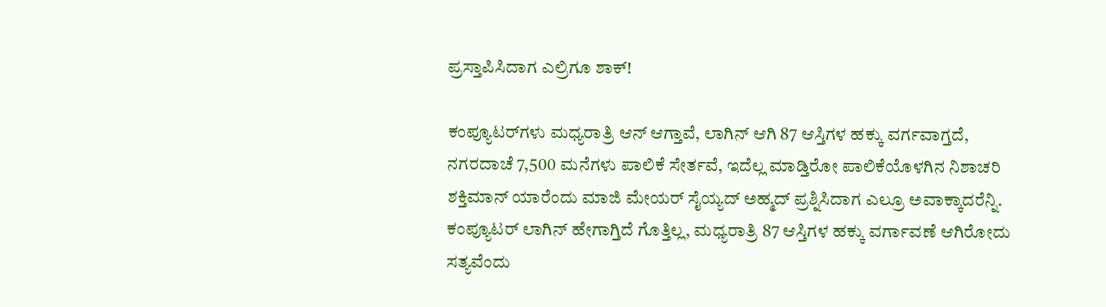ಪ್ರಸ್ತಾಪಿಸಿದಾಗ ಎಲ್ರಿಗೂ ಶಾಕ್‌!

ಕಂಪ್ಯೂಟರ್‌ಗಳು ಮಧ್ಯರಾತ್ರಿ ಆನ್‌ ಆಗ್ತಾವೆ, ಲಾಗಿನ್‌ ಆಗಿ 87 ಆಸ್ತಿಗಳ ಹಕ್ಕು ವರ್ಗವಾಗ್ತದೆ, ನಗರದಾಚೆ 7,500 ಮನೆಗಳು ಪಾಲಿಕೆ ಸೇರ್ತವೆ, ಇದೆಲ್ಲ ಮಾಡ್ತಿರೋ ಪಾಲಿಕೆಯೊಳಗಿನ ನಿಶಾಚರಿ ಶಕ್ತಿಮಾನ್‌ ಯಾರೆಂದು ಮಾಜಿ ಮೇಯರ್‌ ಸೈಯ್ಯದ್‌ ಅಹ್ಮದ್‌ ಪ್ರಶ್ನಿಸಿದಾಗ ಎಲ್ರೂ ಅವಾಕ್ಕಾದರೆನ್ನಿ. ಕಂಪ್ಯೂಟರ್‌ ಲಾಗಿನ್‌ ಹೇಗಾಗ್ತಿದೆ ಗೊತ್ತಿಲ್ಲ, ಮಧ್ಯರಾತ್ರಿ 87 ಆಸ್ತಿಗಳ ಹಕ್ಕು ವರ್ಗಾವಣೆ ಆಗಿರೋದು ಸತ್ಯವೆಂದು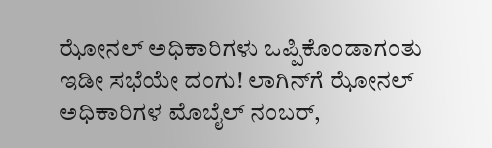ಝೋನಲ್‌ ಅಧಿಕಾರಿಗಳು ಒಪ್ಪಿಕೊಂಡಾಗಂತು ಇಡೀ ಸಭೆಯೇ ದಂಗು! ಲಾಗಿನ್‌ಗೆ ಝೋನಲ್‌ ಅಧಿಕಾರಿಗಳ ಮೊಬೈಲ್ ನಂಬರ್‌,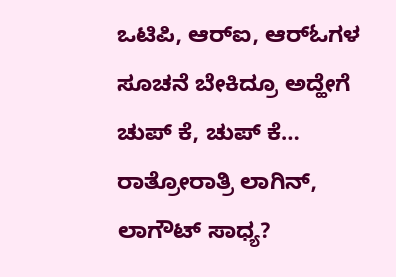ಒಟಿಪಿ, ಆರ್‌ಐ, ಆರ್‌ಓಗಳ ಸೂಚನೆ ಬೇಕಿದ್ರೂ ಅದ್ಹೇಗೆ ಚುಪ್‌ ಕೆ, ಚುಪ್‌ ಕೆ… ರಾತ್ರೋರಾತ್ರಿ ಲಾಗಿನ್‌, ಲಾಗೌಟ್‌ ಸಾಧ್ಯ?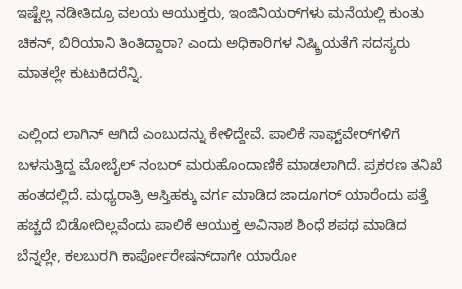ಇಷ್ಟೆಲ್ಲ ನಡೀತಿದ್ರೂ ವಲಯ ಆಯುಕ್ತರು, ಇಂಜಿನಿಯರ್‌ಗಳು ಮನೆಯಲ್ಲಿ ಕುಂತು ಚಿಕನ್‌, ಬಿರಿಯಾನಿ ತಿಂತಿದ್ದಾರಾ? ಎಂದು ಅಧಿಕಾರಿಗಳ ನಿಷ್ಕ್ರಿಯತೆಗೆ ಸದಸ್ಯರು ಮಾತಲ್ಲೇ ಕುಟುಕಿದರೆನ್ನಿ.

ಎಲ್ಲಿಂದ ಲಾಗಿನ್‌ ಆಗಿದೆ ಎಂಬುದನ್ನು ಕೇಳಿದ್ದೇವೆ. ಪಾಲಿಕೆ ಸಾಫ್ಟ್‌ವೇರ್‌ಗಳಿಗೆ ಬಳಸುತ್ತಿದ್ದ ಮೋಬೈಲ್‌ ನಂಬರ್‌ ಮರುಹೊಂದಾಣಿಕೆ ಮಾಡಲಾಗಿದೆ. ಪ್ರಕರಣ ತನಿಖೆ ಹಂತದಲ್ಲಿದೆ. ಮಧ್ಯರಾತ್ರಿ ಆಸ್ತಿಹಕ್ಕು ವರ್ಗ ಮಾಡಿದ ಜಾದೂಗರ್‌ ಯಾರೆಂದು ಪತ್ತೆ ಹಚ್ಚದೆ ಬಿಡೋದಿಲ್ಲವೆಂದು ಪಾಲಿಕೆ ಆಯುಕ್ತ ಅವಿನಾಶ ಶಿಂಧೆ ಶಪಥ ಮಾಡಿದ ಬೆನ್ನಲ್ಲೇ, ಕಲಬುರಗಿ ಕಾರ್ಪೋರೇಷನ್‌ದಾಗೇ ಯಾರೋ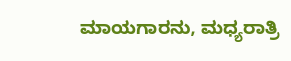ಮಾಯಗಾರನು, ಮಧ್ಯರಾತ್ರಿ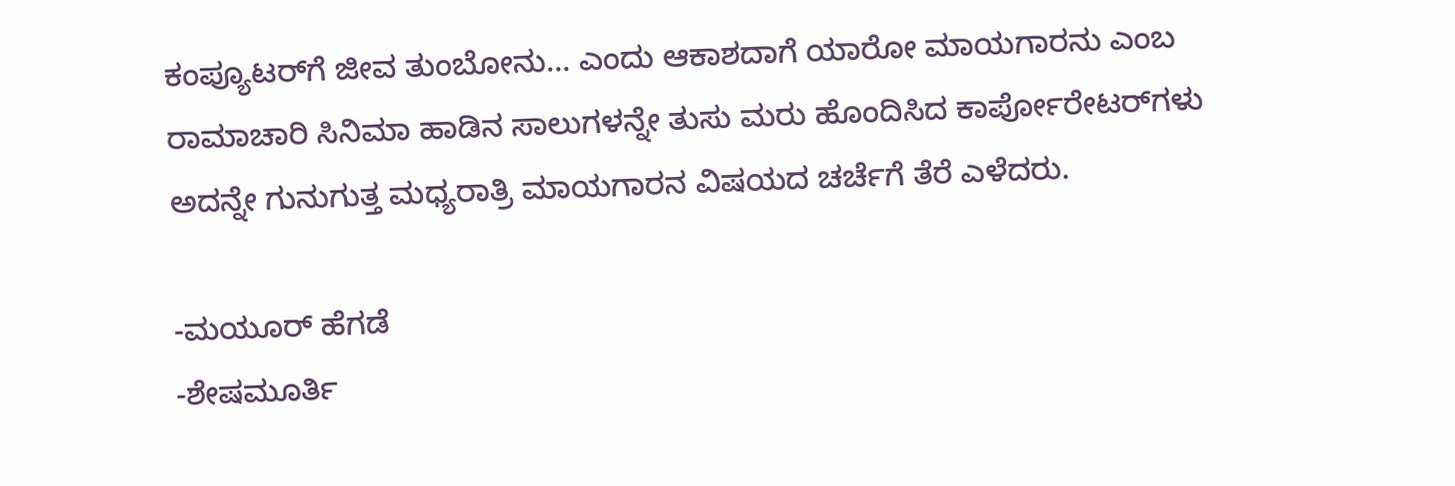ಕಂಪ್ಯೂಟರ್‌ಗೆ ಜೀವ ತುಂಬೋನು… ಎಂದು ಆಕಾಶದಾಗೆ ಯಾರೋ ಮಾಯಗಾರನು ಎಂಬ ರಾಮಾಚಾರಿ ಸಿನಿಮಾ ಹಾಡಿನ ಸಾಲುಗಳನ್ನೇ ತುಸು ಮರು ಹೊಂದಿಸಿದ ಕಾರ್ಪೋರೇಟರ್‌ಗಳು ಅದನ್ನೇ ಗುನುಗುತ್ತ ಮಧ್ಯರಾತ್ರಿ ಮಾಯಗಾರನ ವಿಷಯದ ಚರ್ಚೆಗೆ ತೆರೆ ಎಳೆದರು.

-ಮಯೂರ್‌ ಹೆಗಡೆ
-ಶೇಷಮೂರ್ತಿ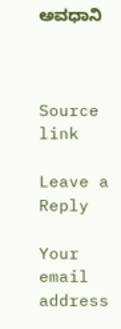ಅವಧಾನಿ



Source link

Leave a Reply

Your email address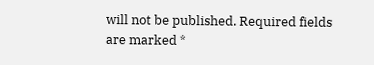will not be published. Required fields are marked *